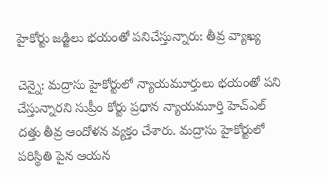హైకోర్టు జడ్జిలు భయంతో పనిచేస్తున్నారు: తీవ్ర వ్యాఖ్య

చెన్నై: మద్రాసు హైకోర్టులో న్యాయమూర్తులు భయంతో పని చేస్తున్నారని సుప్రీం కోర్టు ప్రధాన న్యాయమూర్తి హెచ్ఎల్ దత్తు తీవ్ర ఆందోళన వ్యక్తం చేశారు. మద్రాసు హైకోర్టులో పరిస్థితి పైన ఆయన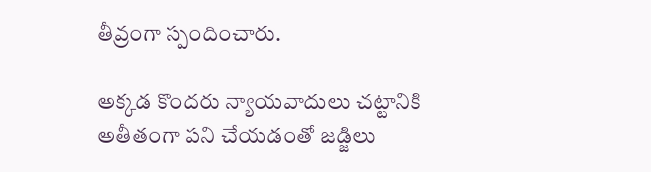తీవ్రంగా స్పందించారు.

అక్కడ కొందరు న్యాయవాదులు చట్టానికి అతీతంగా పని చేయడంతో జడ్జిలు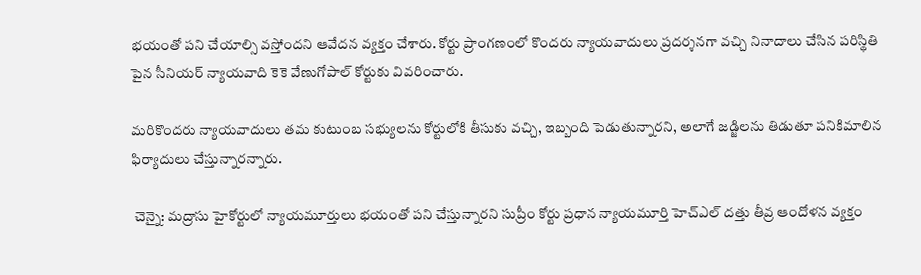భయంతో పని చేయాల్సి వస్తోందని ఆవేదన వ్యక్తం చేశారు. కోర్టు ప్రాంగణంలో కొందరు న్యాయవాదులు ప్రదర్శనగా వచ్చి నినాదాలు చేసిన పరిస్థితి పైన సీనియర్ న్యాయవాది కెకె వేణుగోపాల్ కోర్టుకు వివరించారు.

మరికొందరు న్యాయవాదులు తమ కుటుంబ సభ్యులను కోర్టులోకి తీసుకు వచ్చి, ఇబ్బంది పెడుతున్నారని, అలాగే జడ్జిలను తిడుతూ పనికిమాలిన ఫిర్యాదులు చేస్తున్నారన్నారు.

 చెన్నై: మద్రాసు హైకోర్టులో న్యాయమూర్తులు భయంతో పని చేస్తున్నారని సుప్రీం కోర్టు ప్రధాన న్యాయమూర్తి హెచ్ఎల్ దత్తు తీవ్ర ఆందోళన వ్యక్తం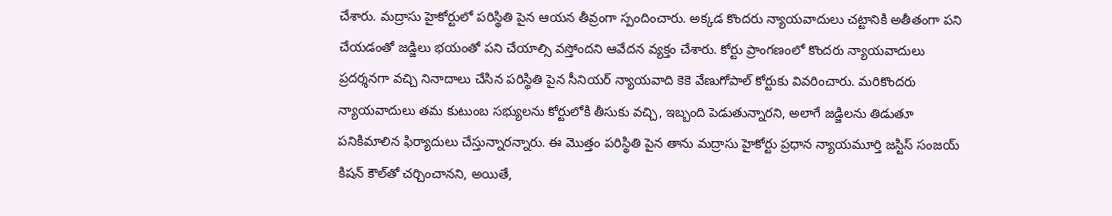చేశారు. మద్రాసు హైకోర్టులో పరిస్థితి పైన ఆయన తీవ్రంగా స్పందించారు. అక్కడ కొందరు న్యాయవాదులు చట్టానికి అతీతంగా పని చేయడంతో జడ్జిలు భయంతో పని చేయాల్సి వస్తోందని ఆవేదన వ్యక్తం చేశారు. కోర్టు ప్రాంగణంలో కొందరు న్యాయవాదులు ప్రదర్శనగా వచ్చి నినాదాలు చేసిన పరిస్థితి పైన సీనియర్ న్యాయవాది కెకె వేణుగోపాల్ కోర్టుకు వివరించారు. మరికొందరు న్యాయవాదులు తమ కుటుంబ సభ్యులను కోర్టులోకి తీసుకు వచ్చి, ఇబ్బంది పెడుతున్నారని, అలాగే జడ్జిలను తిడుతూ పనికిమాలిన ఫిర్యాదులు చేస్తున్నారన్నారు. ఈ మొత్తం పరిస్థితి పైన తాను మద్రాసు హైకోర్టు ప్రధాన న్యాయమూర్తి జస్టిస్ సంజయ్ కిషన్ కౌల్‌తో చర్చించానని, అయితే,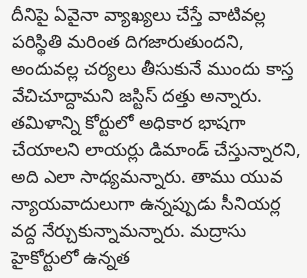దీనిపై ఏవైనా వ్యాఖ్యలు చేస్తే వాటివల్ల పరిస్థితి మరింత దిగజారుతుందని, అందువల్ల చర్యలు తీసుకునే ముందు కాస్త వేచిచూద్దామని జస్టిస్ దత్తు అన్నారు. తమిళాన్ని కోర్టులో అధికార భాషగా చేయాలని లాయర్లు డిమాండ్ చేస్తున్నారని, అది ఎలా సాధ్యమన్నారు. తాము యువ న్యాయవాదులుగా ఉన్నప్పుడు సీనియర్ల వద్ద నేర్చుకున్నామన్నారు. మద్రాసు హైకోర్టులో ఉన్నత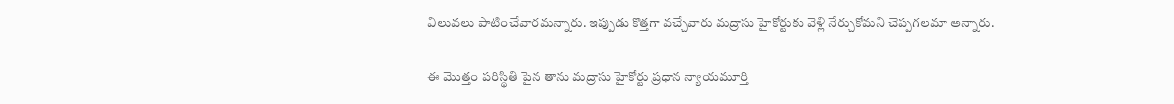విలువలు పాటించేవారమన్నారు. ఇప్పుడు కొత్తగా వచ్చేవారు మద్రాసు హైకోర్టుకు వెళ్లి నేర్చుకోమని చెప్పగలమా అన్నారు.

ఈ మొత్తం పరిస్థితి పైన తాను మద్రాసు హైకోర్టు ప్రధాన న్యాయమూర్తి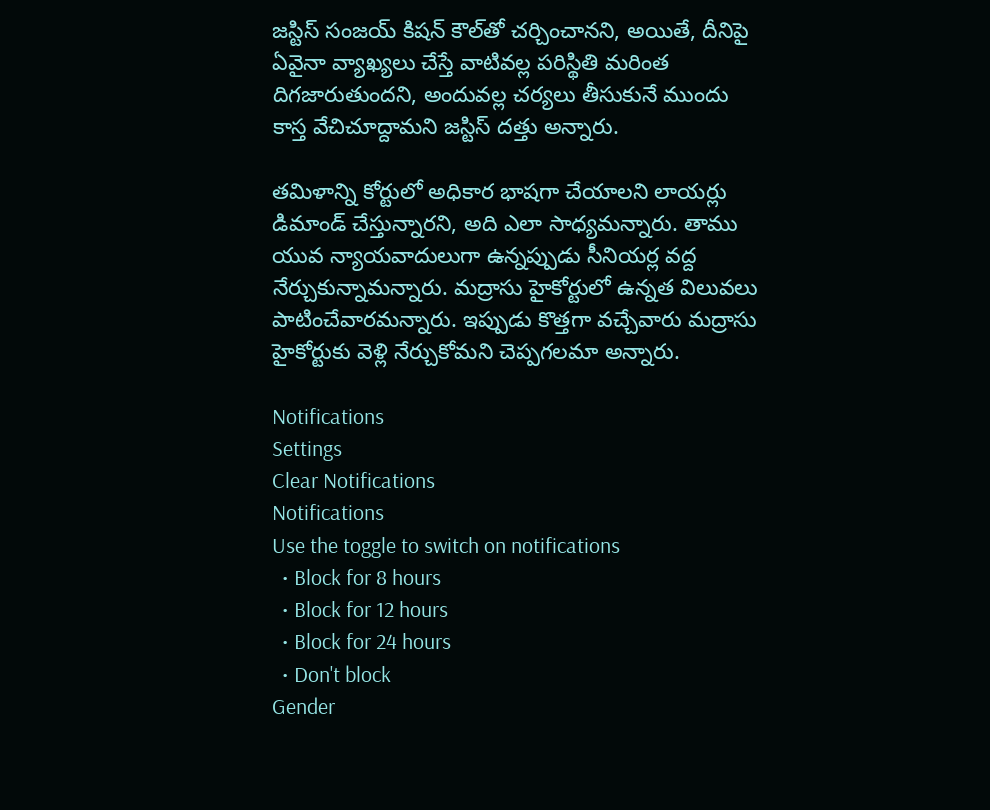జస్టిస్ సంజయ్ కిషన్ కౌల్‌తో చర్చించానని, అయితే, దీనిపై ఏవైనా వ్యాఖ్యలు చేస్తే వాటివల్ల పరిస్థితి మరింత దిగజారుతుందని, అందువల్ల చర్యలు తీసుకునే ముందు కాస్త వేచిచూద్దామని జస్టిస్ దత్తు అన్నారు.

తమిళాన్ని కోర్టులో అధికార భాషగా చేయాలని లాయర్లు డిమాండ్ చేస్తున్నారని, అది ఎలా సాధ్యమన్నారు. తాము యువ న్యాయవాదులుగా ఉన్నప్పుడు సీనియర్ల వద్ద నేర్చుకున్నామన్నారు. మద్రాసు హైకోర్టులో ఉన్నత విలువలు పాటించేవారమన్నారు. ఇప్పుడు కొత్తగా వచ్చేవారు మద్రాసు హైకోర్టుకు వెళ్లి నేర్చుకోమని చెప్పగలమా అన్నారు.

Notifications
Settings
Clear Notifications
Notifications
Use the toggle to switch on notifications
  • Block for 8 hours
  • Block for 12 hours
  • Block for 24 hours
  • Don't block
Gender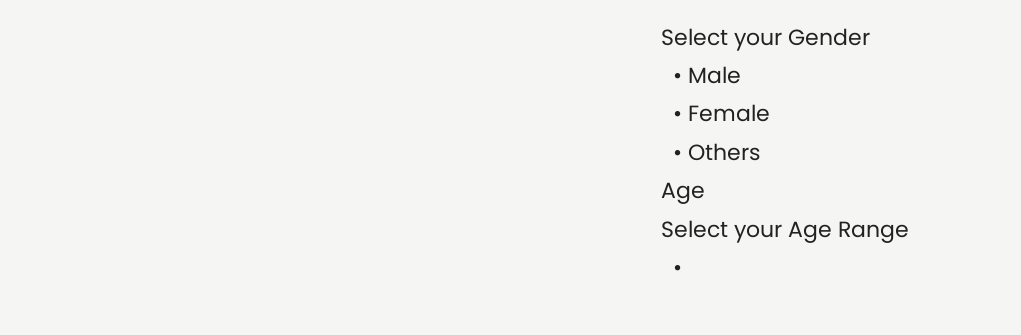Select your Gender
  • Male
  • Female
  • Others
Age
Select your Age Range
  •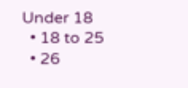Under 18
  • 18 to 25
  • 26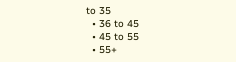to 35
  • 36 to 45
  • 45 to 55
  • 55+